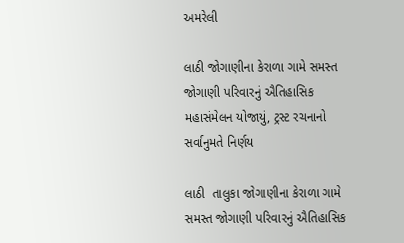અમરેલી

લાઠી જોગાણીના કેરાળા ગામે સમસ્ત જોગાણી પરિવારનું ઐતિહાસિક મહાસંમેલન યોજાયું, ટ્રસ્ટ રચનાનો સર્વાનુમતે નિર્ણય

લાઠી  તાલુકા જોગાણીના કેરાળા ગામે સમસ્ત જોગાણી પરિવારનું ઐતિહાસિક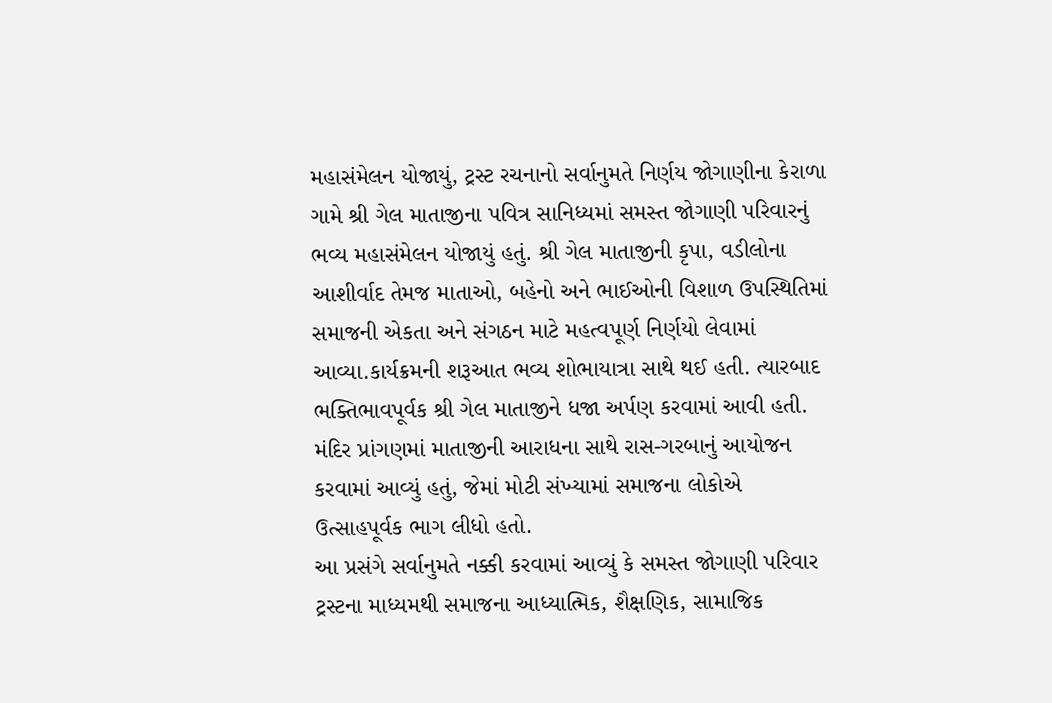મહાસંમેલન યોજાયું, ટ્રસ્ટ રચનાનો સર્વાનુમતે નિર્ણય જોગાણીના કેરાળા ગામે શ્રી ગેલ માતાજીના પવિત્ર સાનિધ્યમાં સમસ્ત જોગાણી પરિવારનું ભવ્ય મહાસંમેલન યોજાયું હતું. શ્રી ગેલ માતાજીની કૃપા, વડીલોના આશીર્વાદ તેમજ માતાઓ, બહેનો અને ભાઈઓની વિશાળ ઉપસ્થિતિમાં સમાજની એકતા અને સંગઠન માટે મહત્વપૂર્ણ નિર્ણયો લેવામાં આવ્યા.કાર્યક્રમની શરૂઆત ભવ્ય શોભાયાત્રા સાથે થઈ હતી. ત્યારબાદ ભક્તિભાવપૂર્વક શ્રી ગેલ માતાજીને ધજા અર્પણ કરવામાં આવી હતી. મંદિર પ્રાંગણમાં માતાજીની આરાધના સાથે રાસ-ગરબાનું આયોજન કરવામાં આવ્યું હતું, જેમાં મોટી સંખ્યામાં સમાજના લોકોએ ઉત્સાહપૂર્વક ભાગ લીધો હતો.
આ પ્રસંગે સર્વાનુમતે નક્કી કરવામાં આવ્યું કે સમસ્ત જોગાણી પરિવાર ટ્રસ્ટના માધ્યમથી સમાજના આધ્યાત્મિક, શૈક્ષણિક, સામાજિક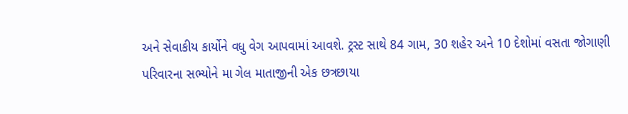અને સેવાકીય કાર્યોને વધુ વેગ આપવામાં આવશે. ટ્રસ્ટ સાથે 84 ગામ, 30 શહેર અને 10 દેશોમાં વસતા જોગાણી પરિવારના સભ્યોને મા ગેલ માતાજીની એક છત્રછાયા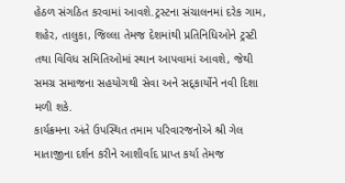હેઠળ સંગઠિત કરવામાં આવશે.ટ્રસ્ટના સંચાલનમાં દરેક ગામ, શહેર, તાલુકા, જિલ્લા તેમજ દેશમાંથી પ્રતિનિધિઓને ટ્રસ્ટી તથા વિવિધ સમિતિઓમાં સ્થાન આપવામાં આવશે, જેથી સમગ્ર સમાજના સહયોગથી સેવા અને સદ્કાર્યોને નવી દિશા મળી શકે.
કાર્યક્રમના અંતે ઉપસ્થિત તમામ પરિવારજનોએ શ્રી ગેલ માતાજીના દર્શન કરીને આશીર્વાદ પ્રાપ્ત કર્યા તેમજ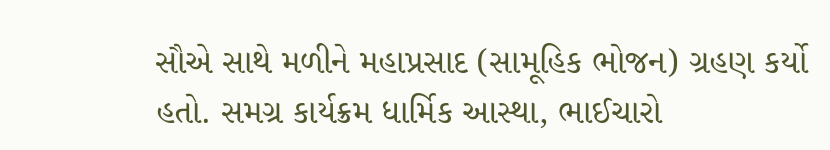સૌએ સાથે મળીને મહાપ્રસાદ (સામૂહિક ભોજન) ગ્રહણ કર્યો હતો. સમગ્ર કાર્યક્રમ ધાર્મિક આસ્થા, ભાઈચારો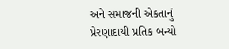અને સમાજની એકતાનું પ્રેરણાદાયી પ્રતિક બન્યો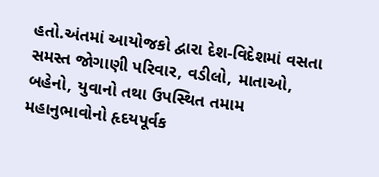હતો.અંતમાં આયોજકો દ્વારા દેશ-વિદેશમાં વસતા સમસ્ત જોગાણી પરિવાર, વડીલો, માતાઓ, બહેનો, યુવાનો તથા ઉપસ્થિત તમામ મહાનુભાવોનો હૃદયપૂર્વક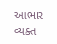આભાર વ્યક્ત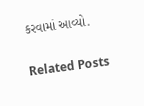કરવામાં આવ્યો.

Related Posts